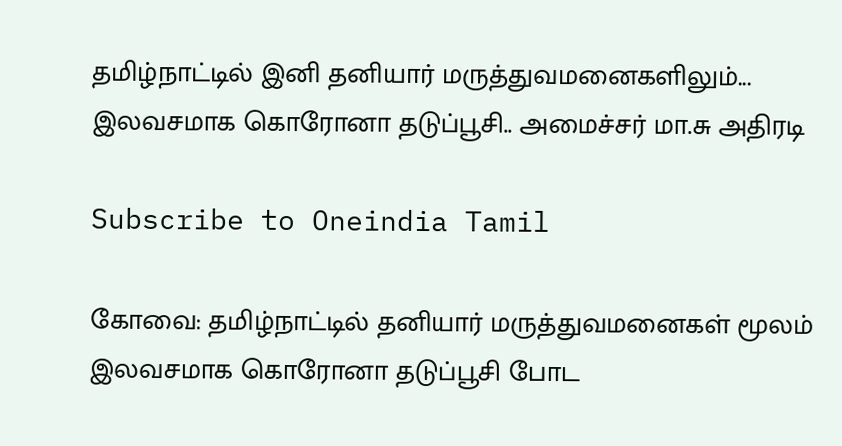தமிழ்நாட்டில் இனி தனியார் மருத்துவமனைகளிலும்... இலவசமாக கொரோனா தடுப்பூசி.. அமைச்சர் மா.சு அதிரடி

Subscribe to Oneindia Tamil

கோவை: தமிழ்நாட்டில் தனியார் மருத்துவமனைகள் மூலம் இலவசமாக கொரோனா தடுப்பூசி போட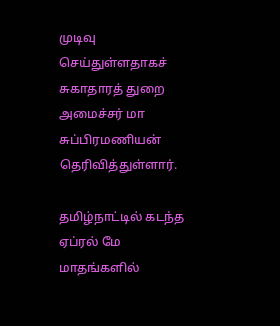முடிவு செய்துள்ளதாகச் சுகாதாரத் துறை அமைச்சர் மா சுப்பிரமணியன் தெரிவித்துள்ளார்.

தமிழ்நாட்டில் கடந்த ஏப்ரல் மே மாதங்களில்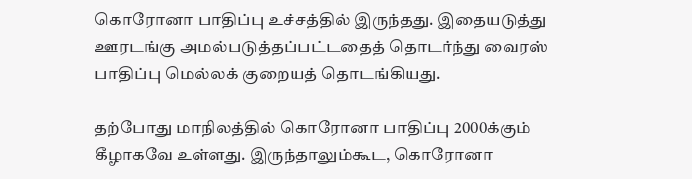கொரோனா பாதிப்பு உச்சத்தில் இருந்தது. இதையடுத்து ஊரடங்கு அமல்படுத்தப்பட்டதைத் தொடர்ந்து வைரஸ் பாதிப்பு மெல்லக் குறையத் தொடங்கியது.

தற்போது மாநிலத்தில் கொரோனா பாதிப்பு 2000க்கும் கீழாகவே உள்ளது. இருந்தாலும்கூட, கொரோனா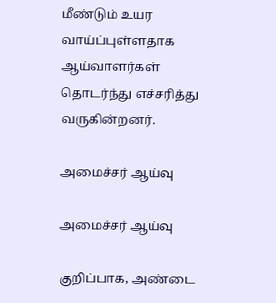மீண்டும் உயர வாய்ப்புள்ளதாக ஆய்வாளர்கள் தொடர்ந்து எச்சரித்து வருகின்றனர்.

அமைச்சர் ஆய்வு

அமைச்சர் ஆய்வு

குறிப்பாக, அண்டை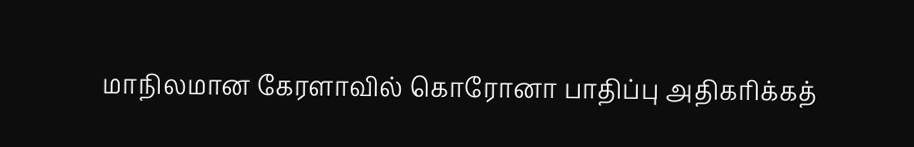மாநிலமான கேரளாவில் கொரோனா பாதிப்பு அதிகரிக்கத்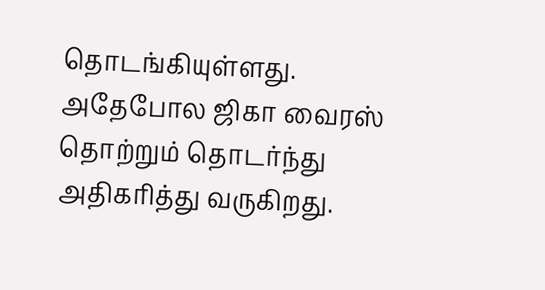தொடங்கியுள்ளது. அதேபோல ஜிகா வைரஸ் தொற்றும் தொடர்ந்து அதிகரித்து வருகிறது.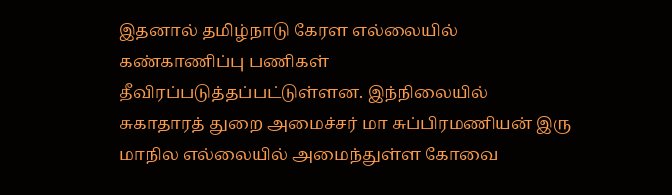இதனால் தமிழ்நாடு கேரள எல்லையில் கண்காணிப்பு பணிகள் தீவிரப்படுத்தப்பட்டுள்ளன. இந்நிலையில் சுகாதாரத் துறை அமைச்சர் மா சுப்பிரமணியன் இரு மாநில எல்லையில் அமைந்துள்ள கோவை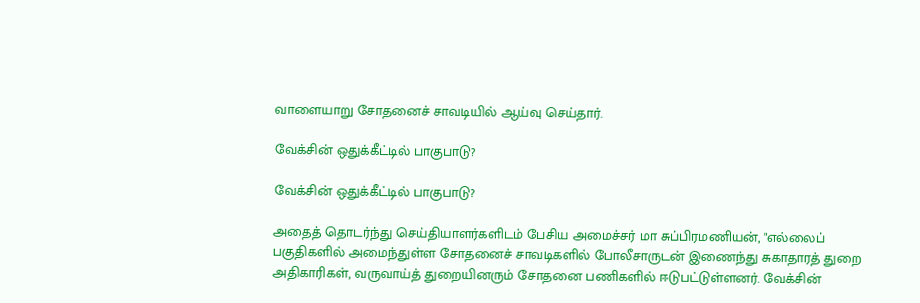வாளையாறு சோதனைச் சாவடியில் ஆய்வு செய்தார்.

வேக்சின் ஒதுக்கீட்டில் பாகுபாடு?

வேக்சின் ஒதுக்கீட்டில் பாகுபாடு?

அதைத் தொடர்ந்து செய்தியாளர்களிடம் பேசிய அமைச்சர் மா சுப்பிரமணியன், "எல்லைப் பகுதிகளில் அமைந்துள்ள சோதனைச் சாவடிகளில் போலீசாருடன் இணைந்து சுகாதாரத் துறை அதிகாரிகள், வருவாய்த் துறையினரும் சோதனை பணிகளில் ஈடுபட்டுள்ளனர். வேக்சின்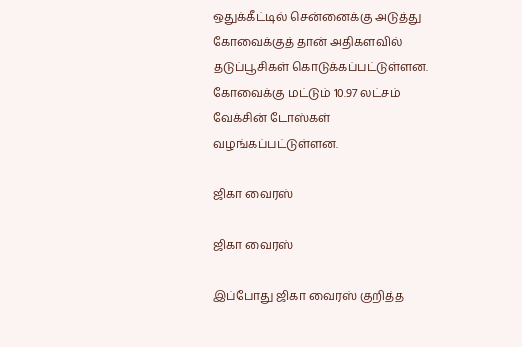ஒதுக்கீட்டில் சென்னைக்கு அடுத்து கோவைக்குத் தான் அதிகளவில் தடுப்பூசிகள் கொடுக்கப்பட்டுள்ளன. கோவைக்கு மட்டும் 10.97 லட்சம் வேக்சின் டோஸ்கள் வழங்கப்பட்டுள்ளன.

ஜிகா வைரஸ்

ஜிகா வைரஸ்

இப்போது ஜிகா வைரஸ் குறித்த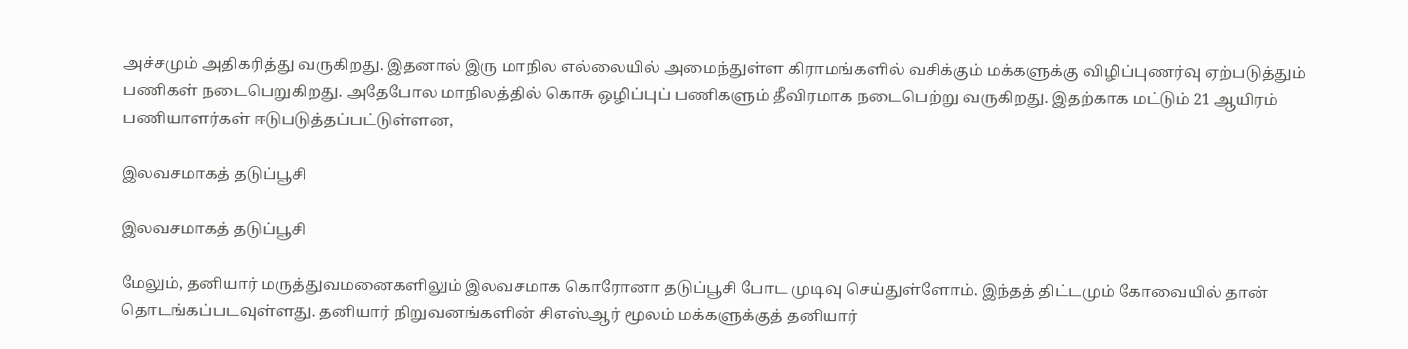அச்சமும் அதிகரித்து வருகிறது. இதனால் இரு மாநில எல்லையில் அமைந்துள்ள கிராமங்களில் வசிக்கும் மக்களுக்கு விழிப்புணர்வு ஏற்படுத்தும் பணிகள் நடைபெறுகிறது. அதேபோல மாநிலத்தில் கொசு ஒழிப்புப் பணிகளும் தீவிரமாக நடைபெற்று வருகிறது. இதற்காக மட்டும் 21 ஆயிரம் பணியாளர்கள் ஈடுபடுத்தப்பட்டுள்ளன,

இலவசமாகத் தடுப்பூசி

இலவசமாகத் தடுப்பூசி

மேலும், தனியார் மருத்துவமனைகளிலும் இலவசமாக கொரோனா தடுப்பூசி போட முடிவு செய்துள்ளோம். இந்தத் திட்டமும் கோவையில் தான் தொடங்கப்படவுள்ளது. தனியார் நிறுவனங்களின் சிஎஸ்ஆர் மூலம் மக்களுக்குத் தனியார்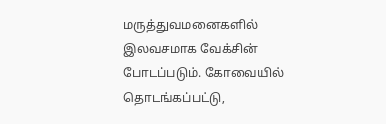மருத்துவமனைகளில் இலவசமாக வேக்சின் போடப்படும். கோவையில் தொடங்கப்பட்டு,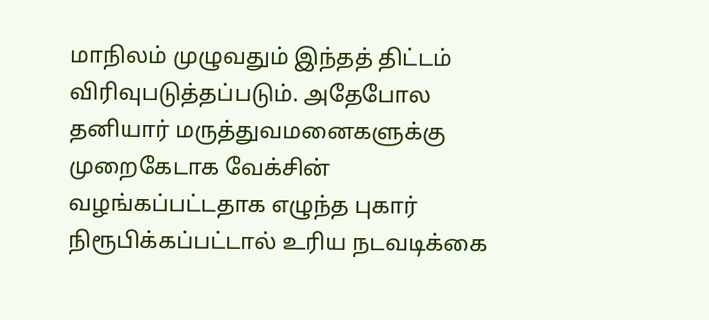மாநிலம் முழுவதும் இந்தத் திட்டம் விரிவுபடுத்தப்படும். அதேபோல தனியார் மருத்துவமனைகளுக்கு முறைகேடாக வேக்சின் வழங்கப்பட்டதாக எழுந்த புகார் நிரூபிக்கப்பட்டால் உரிய நடவடிக்கை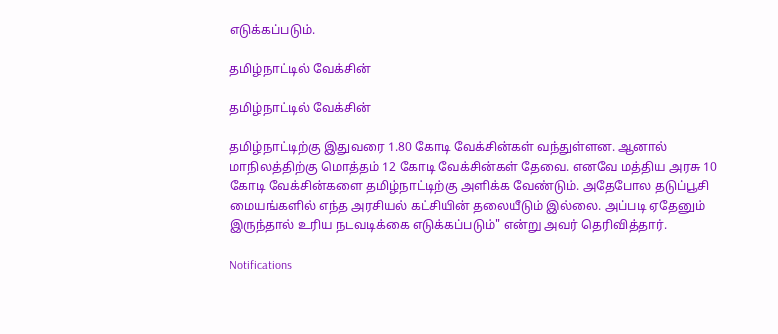எடுக்கப்படும்.

தமிழ்நாட்டில் வேக்சின்

தமிழ்நாட்டில் வேக்சின்

தமிழ்நாட்டிற்கு இதுவரை 1.80 கோடி வேக்சின்கள் வந்துள்ளன. ஆனால் மாநிலத்திற்கு மொத்தம் 12 கோடி வேக்சின்கள் தேவை. எனவே மத்திய அரசு 10 கோடி வேக்சின்களை தமிழ்நாட்டிற்கு அளிக்க வேண்டும். அதேபோல தடுப்பூசி மையங்களில் எந்த அரசியல் கட்சியின் தலையீடும் இல்லை. அப்படி ஏதேனும் இருந்தால் உரிய நடவடிக்கை எடுக்கப்படும்" என்று அவர் தெரிவித்தார்.

Notifications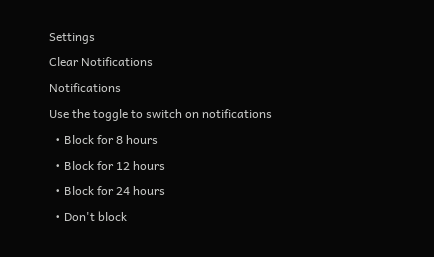Settings
Clear Notifications
Notifications
Use the toggle to switch on notifications
  • Block for 8 hours
  • Block for 12 hours
  • Block for 24 hours
  • Don't block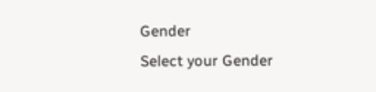Gender
Select your Gender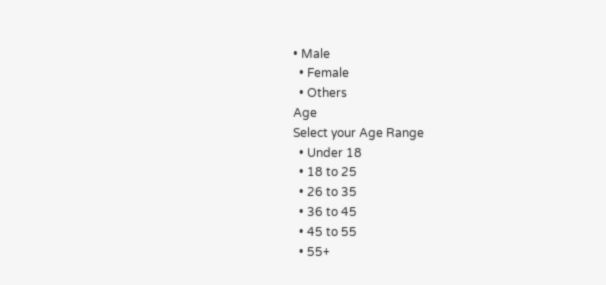• Male
  • Female
  • Others
Age
Select your Age Range
  • Under 18
  • 18 to 25
  • 26 to 35
  • 36 to 45
  • 45 to 55
  • 55+